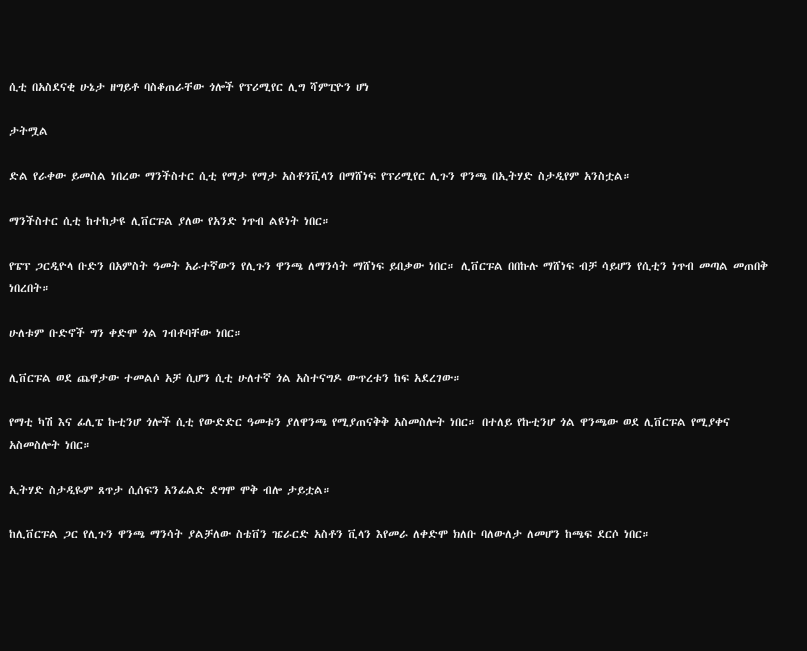ሲቲ በአስደናቂ ሁኔታ ዘግይቶ ባስቆጠራቸው ጎሎች የፕሪሚየር ሊግ ሻምፒዮን ሆነ

ታትሟል

ድል የራቀው ይመስል ነበረው ማንችስተር ሲቲ የማታ የማታ አስቶንቪላን በማሸነፍ የፕሪሚየር ሊጉን ዋንጫ በኢትሃድ ስታዲየም አንስቷል።

ማንችስተር ሲቲ ከተከታዩ ሊቨርፑል ያለው የአንድ ነጥብ ልዩነት ነበር።

የፔፕ ጋርዲዮላ ቡድን በአምስት ዓመት አራተኛውን የሊጉን ዋንጫ ለማንሳት ማሸነፍ ይበቃው ነበር። ሊቨርፑል በበኩሉ ማሸነፍ ብቻ ሳይሆን የሲቲን ነጥብ መጣል መጠበቅ ነበረበት።

ሁለቱም ቡድኖች ግን ቀድሞ ጎል ገብቶባቸው ነበር።

ሊቨርፑል ወደ ጨዋታው ተመልሶ አቻ ሲሆን ሲቲ ሁለተኛ ጎል አስተናግዶ ውጥረቱን ከፍ አደረገው።

የማቲ ካሽ እና ፊሊፔ ኩቲንሆ ጎሎች ሲቲ የውድድር ዓመቱን ያለዋንጫ የሚያጠናቅቅ አስመስሎት ነበር። በተለይ የኩቲንሆ ጎል ዋንጫው ወደ ሊቨርፑል የሚያቀና አስመስሎት ነበር።

ኢትሃድ ስታዲዬም ጸጥታ ሲሰፍን አንፊልድ ደግሞ ሞቅ ብሎ ታይቷል።

ከሊቨርፑል ጋር የሊጉን ዋንጫ ማንሳት ያልቻለው ስቴቨን ዤራርድ አስቶን ቪላን እየመራ ለቀድሞ ክለቡ ባለውለታ ለመሆን ከጫፍ ደርሶ ነበር።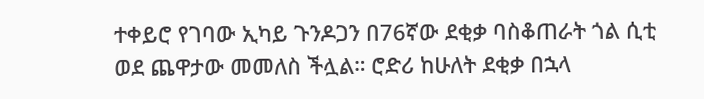ተቀይሮ የገባው ኢካይ ጉንዶጋን በ76ኛው ደቂቃ ባስቆጠራት ጎል ሲቲ ወደ ጨዋታው መመለስ ችሏል። ሮድሪ ከሁለት ደቂቃ በኋላ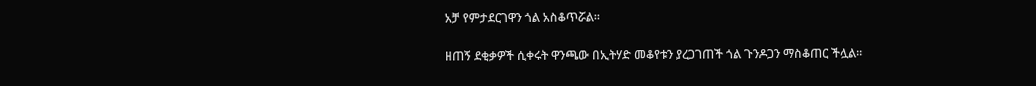አቻ የምታደርገዋን ጎል አስቆጥሯል።

ዘጠኝ ደቂቃዎች ሲቀሩት ዋንጫው በኢትሃድ መቆየቱን ያረጋገጠች ጎል ጉንዶጋን ማስቆጠር ችሏል።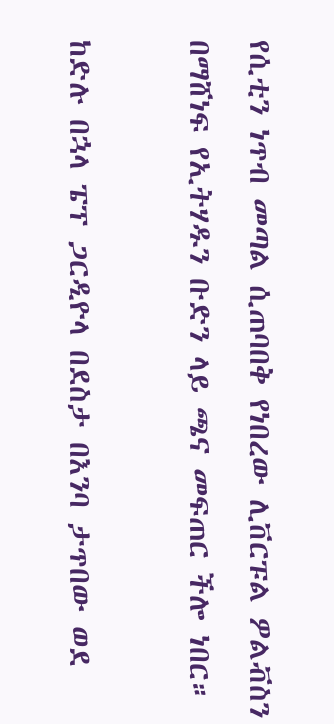የሲቲን ነጥብ መጣል ሲጠባበቅ የነበረው ሊቨርፑል ዎልቭስን በማሸነፍ የኢትሃዱን ቡድን ላይ ጫና መፍጠር ችሎ ነበር።

ከድሉ በኋላ ፔፕ ጋርዲዮላ በደስታ በእንባ ታጥበው ወደ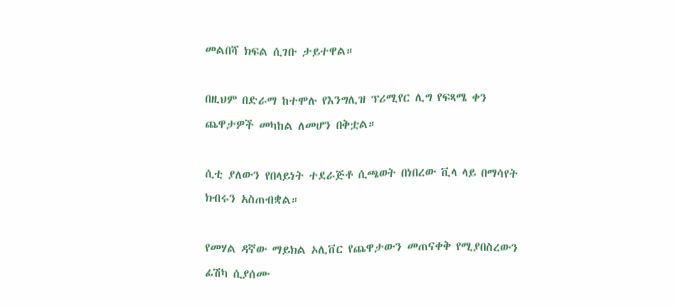መልበሻ ክፍል ሲገቡ ታይተዋል።

በዚህም በድራማ ከተሞሉ የእንግሊዝ ፕሪሚየር ሊግ የፍጻሜ ቀን ጨዋታዎች መካከል ለመሆን በቅቷል።

ሲቲ ያለውን የበላይነት ተደራጅቶ ሲጫወት በነበረው ቪላ ላይ በማሳየት ክብሩን አስጠብቋል።

የመሃል ዳኛው ማይክል ኦሊቨር የጨዋታውን መጠናቀቅ የሚያበስረውን ፊሽካ ሲያሰሙ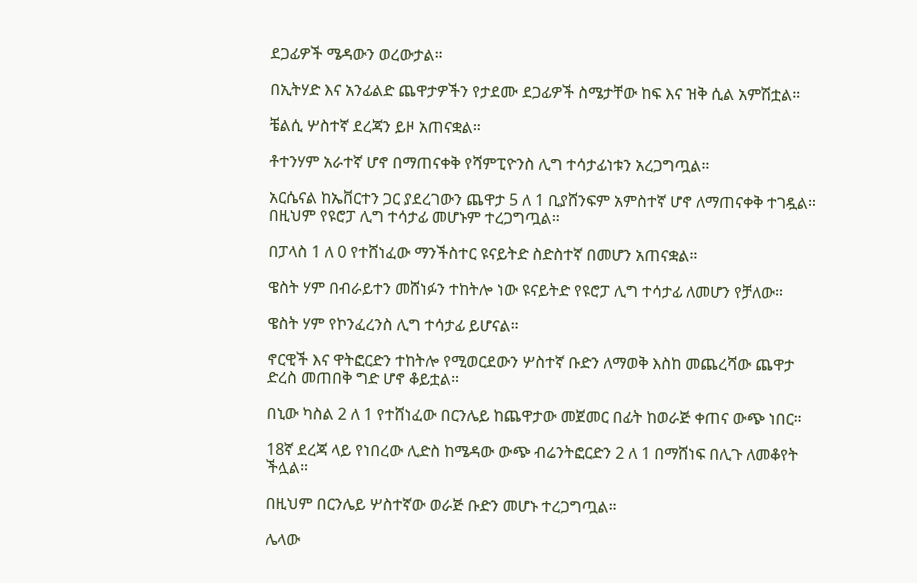ደጋፊዎች ሜዳውን ወረውታል።

በኢትሃድ እና አንፊልድ ጨዋታዎችን የታደሙ ደጋፊዎች ስሜታቸው ከፍ እና ዝቅ ሲል አምሽቷል።

ቼልሲ ሦስተኛ ደረጃን ይዞ አጠናቋል።

ቶተንሃም አራተኛ ሆኖ በማጠናቀቅ የሻምፒዮንስ ሊግ ተሳታፊነቱን አረጋግጧል።

አርሴናል ከኤቨርተን ጋር ያደረገውን ጨዋታ 5 ለ 1 ቢያሸንፍም አምስተኛ ሆኖ ለማጠናቀቅ ተገዷል። በዚህም የዩሮፓ ሊግ ተሳታፊ መሆኑም ተረጋግጧል።

በፓላስ 1 ለ 0 የተሸነፈው ማንችስተር ዩናይትድ ስድስተኛ በመሆን አጠናቋል።

ዌስት ሃም በብራይተን መሸነፉን ተከትሎ ነው ዩናይትድ የዩሮፓ ሊግ ተሳታፊ ለመሆን የቻለው።

ዌስት ሃም የኮንፈረንስ ሊግ ተሳታፊ ይሆናል።

ኖርዊች እና ዋትፎርድን ተከትሎ የሚወርደውን ሦስተኛ ቡድን ለማወቅ እስከ መጨረሻው ጨዋታ ድረስ መጠበቅ ግድ ሆኖ ቆይቷል።

በኒው ካስል 2 ለ 1 የተሸነፈው በርንሌይ ከጨዋታው መጀመር በፊት ከወራጅ ቀጠና ውጭ ነበር።

18ኛ ደረጃ ላይ የነበረው ሊድስ ከሜዳው ውጭ ብሬንትፎርድን 2 ለ 1 በማሸነፍ በሊጉ ለመቆየት ችሏል።

በዚህም በርንሌይ ሦስተኛው ወራጅ ቡድን መሆኑ ተረጋግጧል።

ሌላው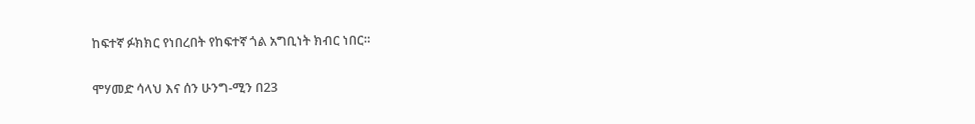ከፍተኛ ፉክክር የነበረበት የከፍተኛ ጎል አግቢነት ክብር ነበር።

ሞሃመድ ሳላህ እና ሰን ሁንግ-ሚን በ23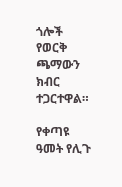ጎሎች የወርቅ ጫማውን ክብር ተጋርተዋል።

የቀጣዩ ዓመት የሊጉ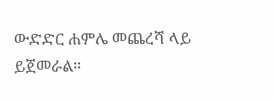ውድድር ሐምሌ መጨረሻ ላይ ይጀመራል።